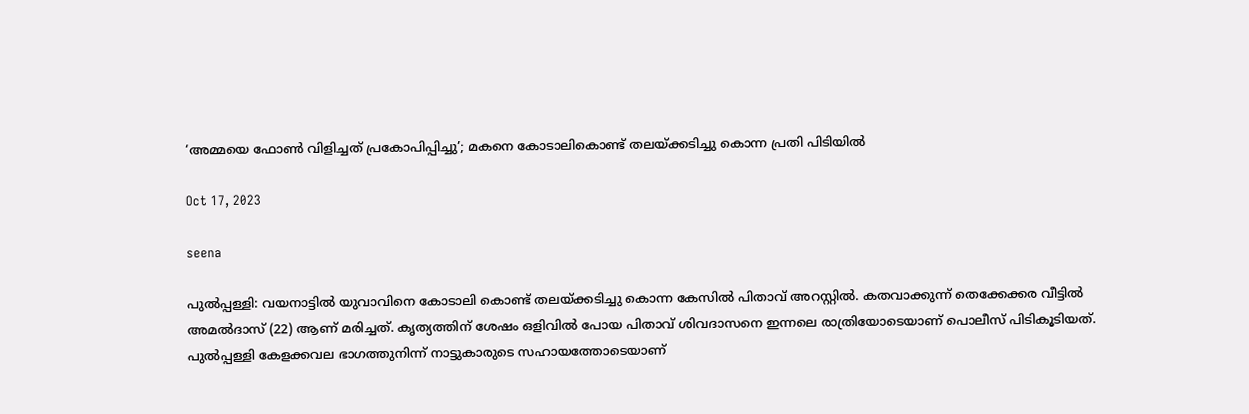‘അമ്മയെ ഫോണ്‍ വിളിച്ചത് പ്രകോപിപ്പിച്ചു’; മകനെ കോടാലികൊണ്ട് തലയ്ക്കടിച്ചു കൊന്ന പ്രതി പിടിയില്‍

Oct 17, 2023

seena

പുല്‍പ്പള്ളി: വയനാട്ടില്‍ യുവാവിനെ കോടാലി കൊണ്ട് തലയ്ക്കടിച്ചു കൊന്ന കേസില്‍ പിതാവ് അറസ്റ്റില്‍. കതവാക്കുന്ന് തെക്കേക്കര വീട്ടില്‍ അമല്‍ദാസ് (22) ആണ് മരിച്ചത്. കൃത്യത്തിന് ശേഷം ഒളിവില്‍ പോയ പിതാവ് ശിവദാസനെ ഇന്നലെ രാത്രിയോടെയാണ് പൊലീസ് പിടികൂടിയത്. പുല്‍പ്പള്ളി കേളക്കവല ഭാഗത്തുനിന്ന് നാട്ടുകാരുടെ സഹായത്തോടെയാണ്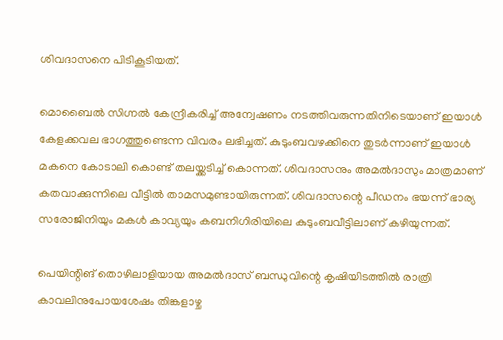ശിവദാസനെ പിടികൂടിയത്.

മൊബൈല്‍ സിഗ്നല്‍ കേന്ദ്രീകരിച്ച് അന്വേഷണം നടത്തിവരുന്നതിനിടെയാണ് ഇയാള്‍ കേളക്കവല ഭാഗത്തുണ്ടെന്ന വിവരം ലഭിച്ചത്. കുടുംബവഴക്കിനെ തുടര്‍ന്നാണ് ഇയാള്‍ മകനെ കോടാലി കൊണ്ട് തലയ്ക്കടിച്ച് കൊന്നത്. ശിവദാസനും അമല്‍ദാസും മാത്രമാണ് കതവാക്കുന്നിലെ വീട്ടില്‍ താമസമുണ്ടായിരുന്നത്. ശിവദാസന്റെ പീഡനം ഭയന്ന് ഭാര്യ സരോജിനിയും മകള്‍ കാവ്യയും കബനിഗിരിയിലെ കുടുംബവീട്ടിലാണ് കഴിയുന്നത്.

പെയിന്റിങ് തൊഴിലാളിയായ അമല്‍ദാസ് ബന്ധുവിന്റെ കൃഷിയിടത്തില്‍ രാത്രി കാവലിനുപോയശേഷം തിങ്കളാഴ്ച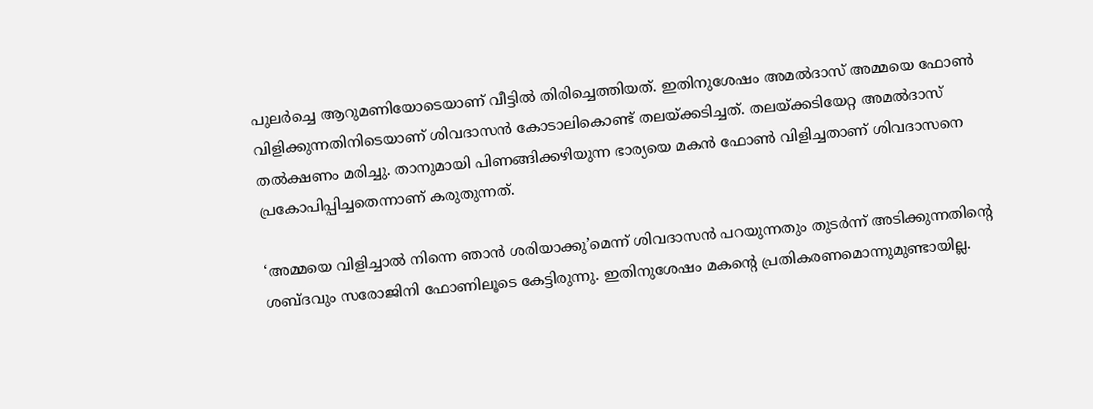പുലര്‍ച്ചെ ആറുമണിയോടെയാണ് വീട്ടില്‍ തിരിച്ചെത്തിയത്. ഇതിനുശേഷം അമല്‍ദാസ് അമ്മയെ ഫോണ്‍ വിളിക്കുന്നതിനിടെയാണ് ശിവദാസന്‍ കോടാലികൊണ്ട് തലയ്ക്കടിച്ചത്. തലയ്ക്കടിയേറ്റ അമല്‍ദാസ് തല്‍ക്ഷണം മരിച്ചു. താനുമായി പിണങ്ങിക്കഴിയുന്ന ഭാര്യയെ മകന്‍ ഫോണ്‍ വിളിച്ചതാണ് ശിവദാസനെ പ്രകോപിപ്പിച്ചതെന്നാണ് കരുതുന്നത്.

‘അമ്മയെ വിളിച്ചാല്‍ നിന്നെ ഞാന്‍ ശരിയാക്കു’മെന്ന് ശിവദാസന്‍ പറയുന്നതും തുടര്‍ന്ന് അടിക്കുന്നതിന്റെ ശബ്ദവും സരോജിനി ഫോണിലൂടെ കേട്ടിരുന്നു. ഇതിനുശേഷം മകന്റെ പ്രതികരണമൊന്നുമുണ്ടായില്ല.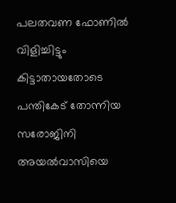പലതവണ ഫോണില്‍ വിളിച്ചിട്ടും കിട്ടാതായതോടെ പന്തികേട് തോന്നിയ സരോജിനി അയല്‍വാസിയെ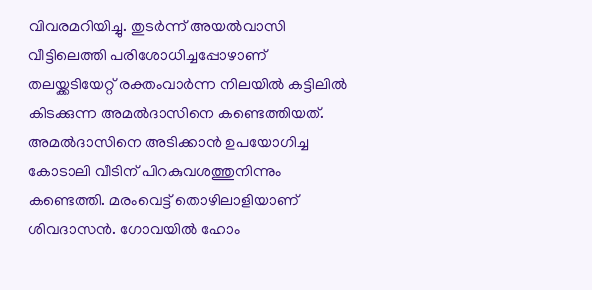വിവരമറിയിച്ചു. തുടര്‍ന്ന് അയല്‍വാസി വീട്ടിലെത്തി പരിശോധിച്ചപ്പോഴാണ് തലയ്ക്കടിയേറ്റ് രക്തംവാര്‍ന്ന നിലയില്‍ കട്ടിലില്‍ കിടക്കുന്ന അമല്‍ദാസിനെ കണ്ടെത്തിയത്. അമല്‍ദാസിനെ അടിക്കാന്‍ ഉപയോഗിച്ച കോടാലി വീടിന് പിറകുവശത്തുനിന്നും കണ്ടെത്തി. മരംവെട്ട് തൊഴിലാളിയാണ് ശിവദാസന്‍. ഗോവയില്‍ ഹോം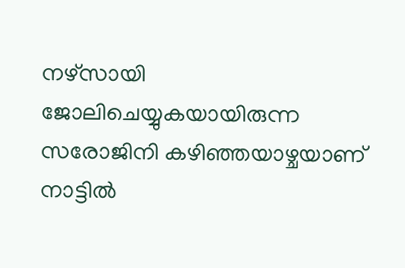നഴ്സായി ജോലിചെയ്യുകയായിരുന്ന സരോജിനി കഴിഞ്ഞയാഴ്ചയാണ് നാട്ടില്‍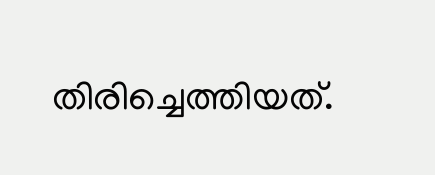തിരിച്ചെത്തിയത്.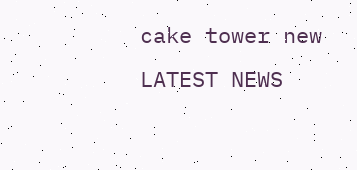cake tower new
LATEST NEWS